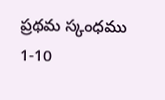ప్రథమ స్కంధము 1-10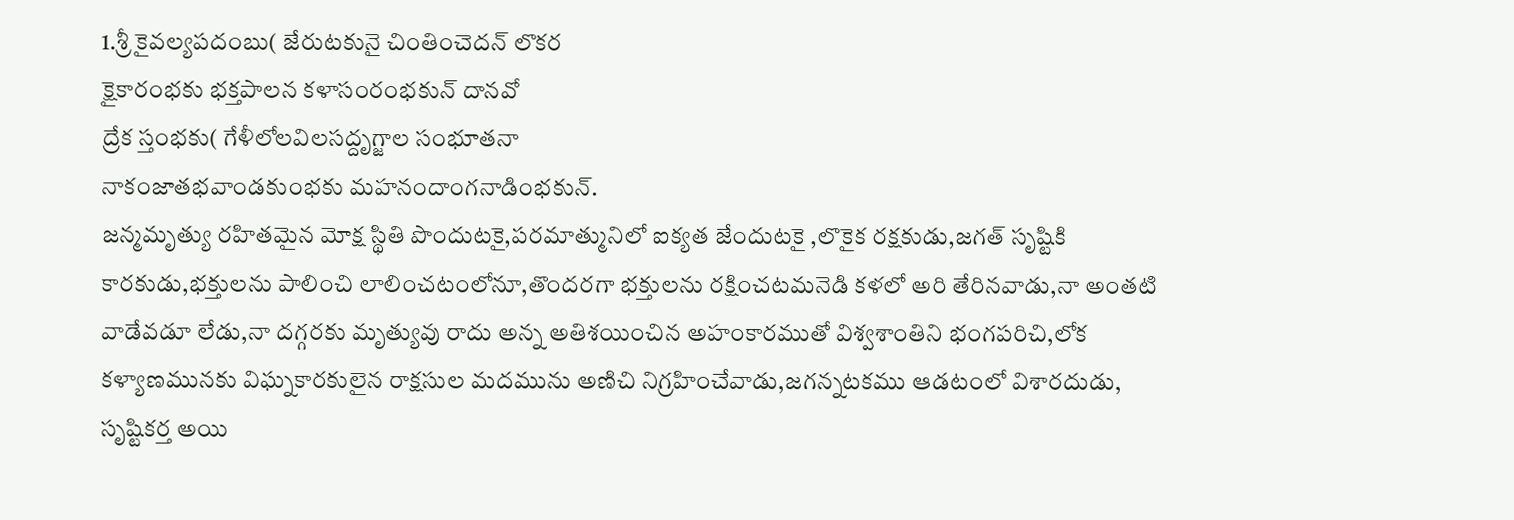1.శ్రీ కైవల్యపదంబు( జేరుటకునై చింతించెదన్ లొకర
క్షైకారంభకు భక్తపాలన కళాసంరంభకున్ దానవో
ద్రేక స్తంభకు( గేళీలోలవిలసద్దృగ్జాల సంభూతనా
నాకంజాతభవాండకుంభకు మహనందాంగనాడింభకున్.
జన్మమృత్యు రహితమైన మోక్ష స్థితి పొందుటకై,పరమాత్మునిలో ఐక్యత జేందుటకై ,లొకైక రక్షకుడు,జగత్ సృష్టికి కారకుడు,భక్తులను పాలించి లాలించటంలోనూ,తొందరగా భక్తులను రక్షించటమనెడి కళలో అరి తేరినవాడు,నా అంతటి వాడేవడూ లేడు,నా దగ్గరకు మృత్యువు రాదు అన్న అతిశయించిన అహంకారముతో విశ్వశాంతిని భంగపరిచి,లోక కళ్యాణమునకు విఘ్నకారకులైన రాక్షసుల మదమును అణిచి నిగ్రహించేవాడు,జగన్నటకము ఆడటంలో విశారదుడు, సృష్టికర్త అయి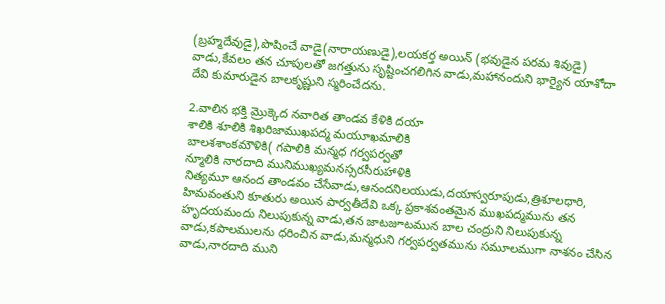(బ్రహ్మదేవుడై),పొషించే వాడై(నారాయణుడై),లయకర్త అయిన్ (భవుడైన పరమ శివుడై) వాడు,కేవలం తన చూపులతో జగత్తును సృష్టించగలిగిన వాడు,మహానందుని భార్యైన యాశోదా దేవి కుమారుడైన బాలకృష్ణుని స్మరించేదను.

2.వాలిన భక్తి మ్రొక్కెద నవారిత తాండవ కేళికి దయా
శాలికి శూలికి శిఖరిజాముఖపద్మ మయూఖమాలికి
బాలశశాంకమౌళికి( గపాలికి మన్మధ గర్వపర్వతో
న్మూలికి నారదాది మునిముఖ్యమనస్సరసీరుహాళికి
నిత్యమూ ఆనంద తాండవం చేసేవాడు,ఆనందనిలయుడు,దయాస్వరూపుడు,త్రిశూలధారి, హిమవంతుని కూతురు అయిన పార్వతీదేవి ఒక్క ప్రకాశవంతమైన ముఖపద్మమును తన హృదయమందు నిలుపుకున్న వాడు,తన జాటజూటమున బాల చంద్రుని నిలుపుకున్న వాడు,కపాలములను ధరించిన వాడు,మన్మధుని గర్వపర్వతమును సమూలముగా నాశనం చేసిన వాడు,నారదాది ముని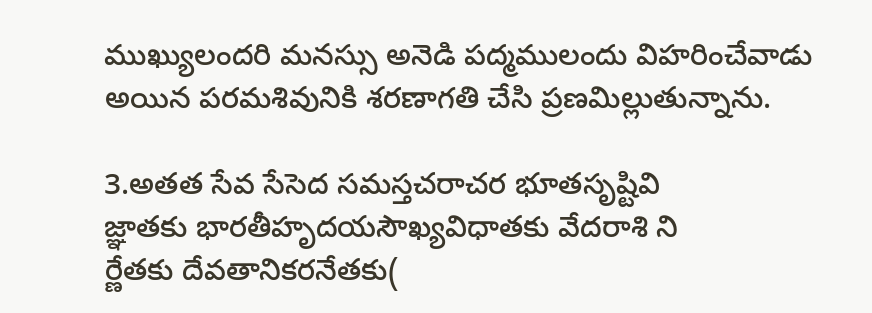ముఖ్యులందరి మనస్సు అనెడి పద్మములందు విహరించేవాడు అయిన పరమశివునికి శరణాగతి చేసి ప్రణమిల్లుతున్నాను.

3.అతత సేవ సేసెద సమస్తచరాచర భూతసృష్టివి
జ్ఞాతకు భారతీహృదయసౌఖ్యవిధాతకు వేదరాశి ని
ర్ణేతకు దేవతానికరనేతకు(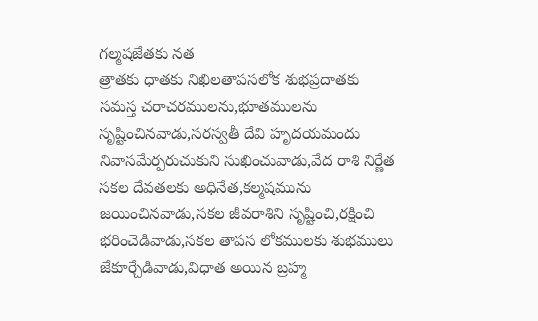గల్మషజేతకు నత
త్రాతకు ధాతకు నిఖిలతాపసలోక శుభప్రదాతకు
సమస్త చరాచరములను,భూతములను సృష్టించినవాడు,సరస్వతీ దేవి హృదయమందు నివాసమేర్పరుచుకుని సుఖించువాడు,వేద రాశి నిర్ణేత సకల దేవతలకు అధినేత,కల్మషమును జయించినవాడు,సకల జీవరాశిని సృష్టించి,రక్షించి భరించెడివాడు,సకల తాపస లోకములకు శుభములు జేకూర్చేడివాడు,విధాత అయిన బ్రహ్మ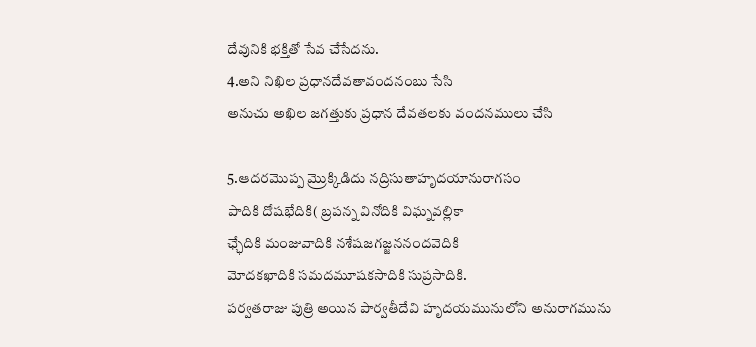దేవునికి భక్తితో సేవ చేసేదను.
4.అని నిఖిల ప్రధానదేవతావందనంబు సేసి
అనుచు అఖిల జగత్తుకు ప్రధాన దేవతలకు వందనములు చేసి

5.ఆదరమొప్ప మ్రొక్కిడిదు నద్రిసుతాహృదయానురాగసం
పాదికి దోషభేదికి( బ్రపన్న వినోదికి విఘ్నవల్లికా
ఛ్ఛేదికి మంజువాదికి నశేషజగజ్జననందవెదికి
మోదకఖాదికి సమదమూషకసాదికి సుప్రసాదికి.
పర్వతరాజు పుత్రి అయిన పార్వతీదేవి హృదయమునులోని అనురాగమును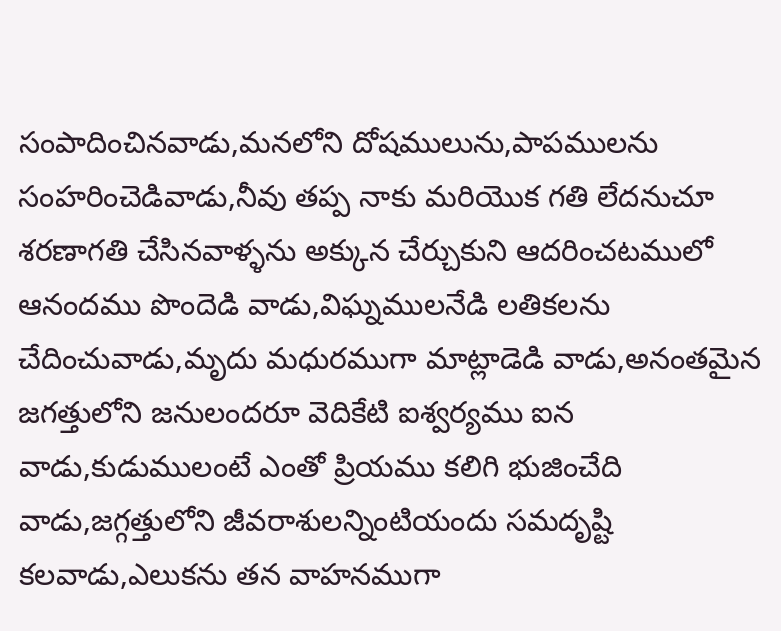సంపాదించినవాడు,మనలోని దోషములును,పాపములను సంహరించెడివాడు,నీవు తప్ప నాకు మరియొక గతి లేదనుచూ శరణాగతి చేసినవాళ్ళను అక్కున చేర్చుకుని ఆదరించటములో ఆనందము పొందెడి వాడు,విఘ్నములనేడి లతికలను చేదించువాడు,మృదు మధురముగా మాట్లాడెడి వాడు,అనంతమైన జగత్తులోని జనులందరూ వెదికేటి ఐశ్వర్యము ఐన వాడు,కుడుములంటే ఎంతో ప్రియము కలిగి భుజించేది వాడు,జగ్గత్తులోని జీవరాశులన్నింటియందు సమదృష్టి కలవాడు,ఎలుకను తన వాహనముగా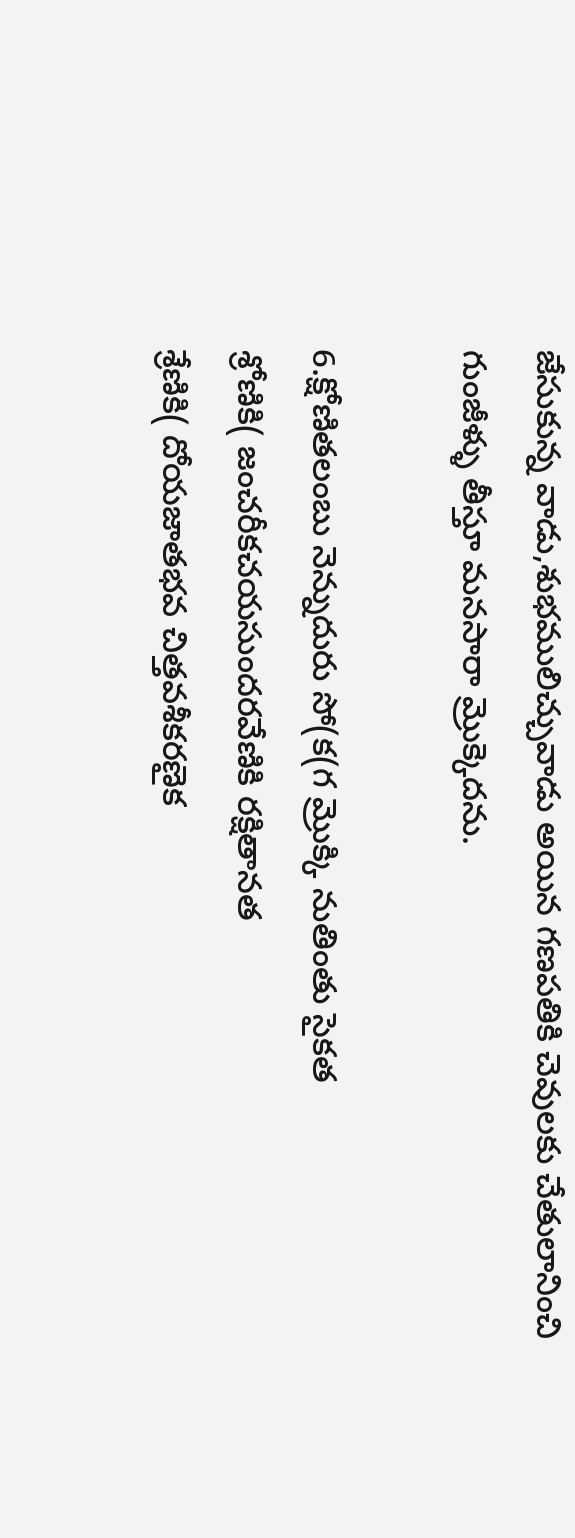జేసుకున్న వాడు,శుభములిచ్చువాడు అయిన గణపతికి చెవులకు చేతులానించి గుంజీళ్ళు తీస్తూ మనసారా మ్రొక్కెదను.

6.క్షోణితలంబు నెన్నుదురు సో(క(గ మ్రొక్కి నుతింతు సైకత
శ్రోణికి( జంచరీకచయసుందరవేణికి రక్షితానత
శ్రేణికి( దోయజాతభవ చిత్తవశీకరణైక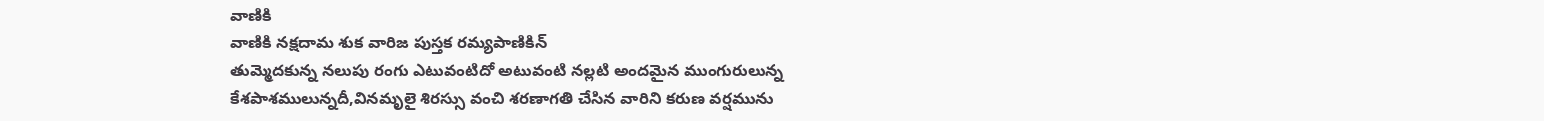వాణికి
వాణికి నక్షదామ శుక వారిజ పుస్తక రమ్యపాణికిన్
తుమ్మెదకున్న నలుపు రంగు ఎటువంటిదో అటువంటి నల్లటి అందమైన ముంగురులున్న కేశపాశములున్నదీ,వినమృలై శిరస్సు వంచి శరణాగతి చేసిన వారిని కరుణ వర్షమును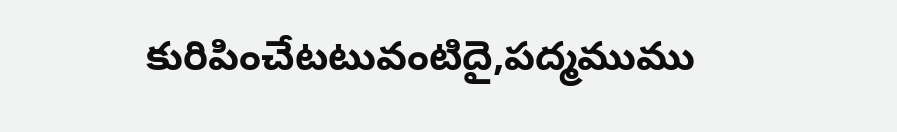కురిపించేటటువంటిదై,పద్మముము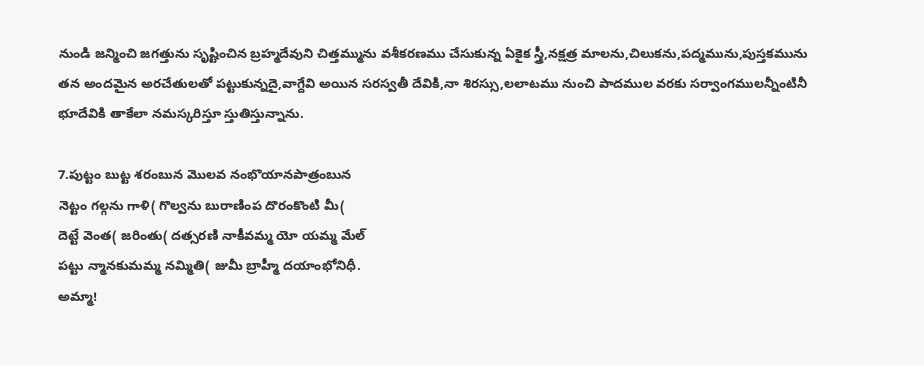నుండి జన్మించి జగత్తును సృష్టించిన బ్రహ్మదేవుని చిత్తమ్మును వశీకరణము చేసుకున్న ఏకైక స్త్రీ,నక్షత్ర మాలను,చిలుకను,పద్మమును,పుస్తకమును తన అందమైన అరచేతులతో పట్టుకున్నదై,వాగ్దేవి అయిన సరస్వతీ దేవికి,నా శిరస్సు,లలాటము నుంచి పాదముల వరకు సర్వాంగములన్నీంటినీ భూదేవికి తాకేలా నమస్కరిస్తూ స్తుతిస్తున్నాను.

7.పుట్టం బుట్ట శరంబున మొలవ నంభొయానపాత్రంబున
నెట్టం గల్గను గాళి( గొల్వను బురాణింప దొరంకొంటి మీ(
దెట్టే వెంత( జరింతు( దత్సరణి నాకీవమ్మ యో యమ్మ మేల్
పట్టు న్మానకుమమ్మ నమ్మితి( జుమీ బ్రాహ్మీ దయాంభోనిధీ.
అమ్మా!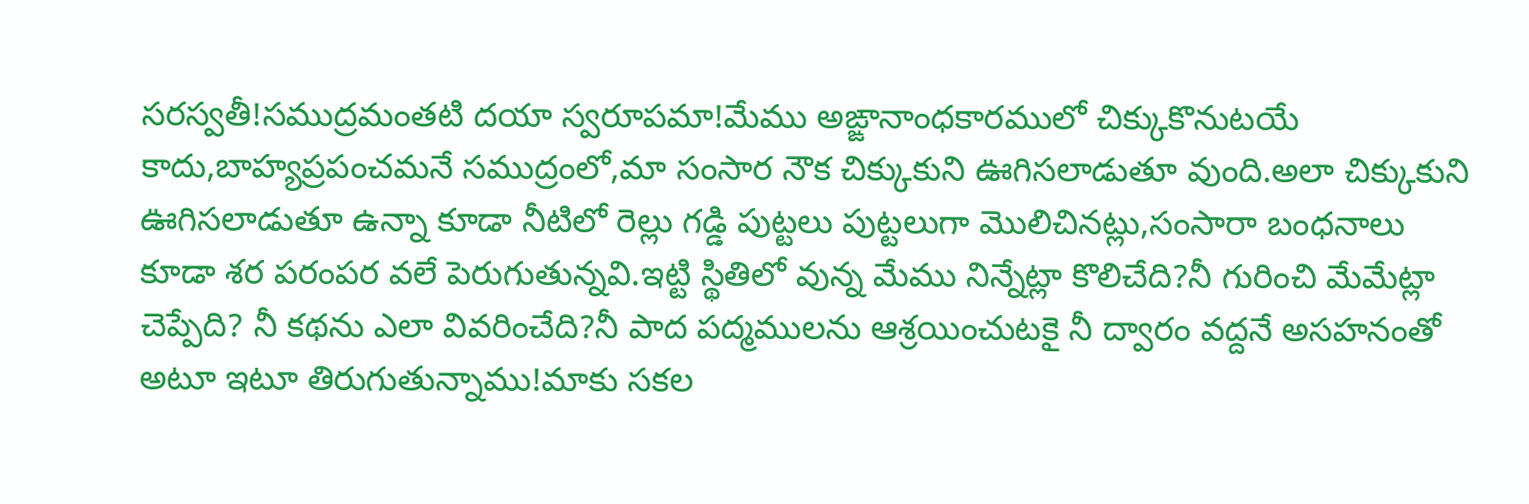సరస్వతీ!సముద్రమంతటి దయా స్వరూపమా!మేము అఙ్ఙానాంధకారములో చిక్కుకొనుటయే కాదు,బాహ్యప్రపంచమనే సముద్రంలో,మా సంసార నౌక చిక్కుకుని ఊగిసలాడుతూ వుంది.అలా చిక్కుకుని ఊగిసలాడుతూ ఉన్నా కూడా నీటిలో రెల్లు గడ్డి పుట్టలు పుట్టలుగా మొలిచినట్లు,సంసారా బంధనాలు కూడా శర పరంపర వలే పెరుగుతున్నవి.ఇట్టి స్థితిలో వున్న మేము నిన్నేట్లా కొలిచేది?నీ గురించి మేమేట్లా చెప్పేది? నీ కథను ఎలా వివరించేది?నీ పాద పద్మములను ఆశ్రయించుటకై నీ ద్వారం వద్దనే అసహనంతో అటూ ఇటూ తిరుగుతున్నాము!మాకు సకల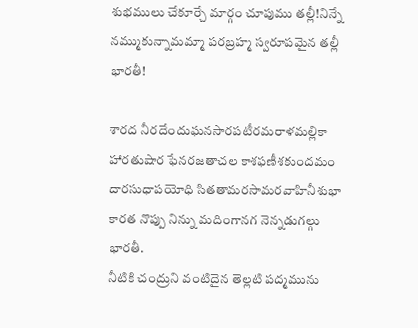శుభములు చేకూర్చే మార్గం చూపుము తల్లీ!నిన్నే నమ్ముకున్నామమ్మా పరబ్రహ్మ స్వరూపమైన తల్లీ భారతీ!

శారద నీరదేందుఘనసారపటీరమరాళమల్లికా
హారతుషార ఫేనరజతాచల కాశఫణీశకుందమం
దారసుధాపయోధి సితతామరసామరవాహినీశుభా
కారత నొప్పు నిన్ను మదింగానగ నెన్నడుగల్గు భారతీ.
నీటికి చంద్రుని వంటిదైన తెల్లటి పద్మమును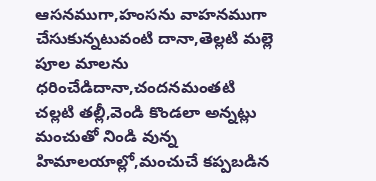ఆసనముగా,హంసను వాహనముగా చేసుకున్నటువంటి దానా,తెల్లటి మల్లె పూల మాలను ధరించేడిదానా,చందనమంతటి చల్లటి తల్లీ,వెండి కొండలా అన్నట్లు మంచుతో నిండి వున్న హిమాలయాల్లో,మంచుచే కప్పబడిన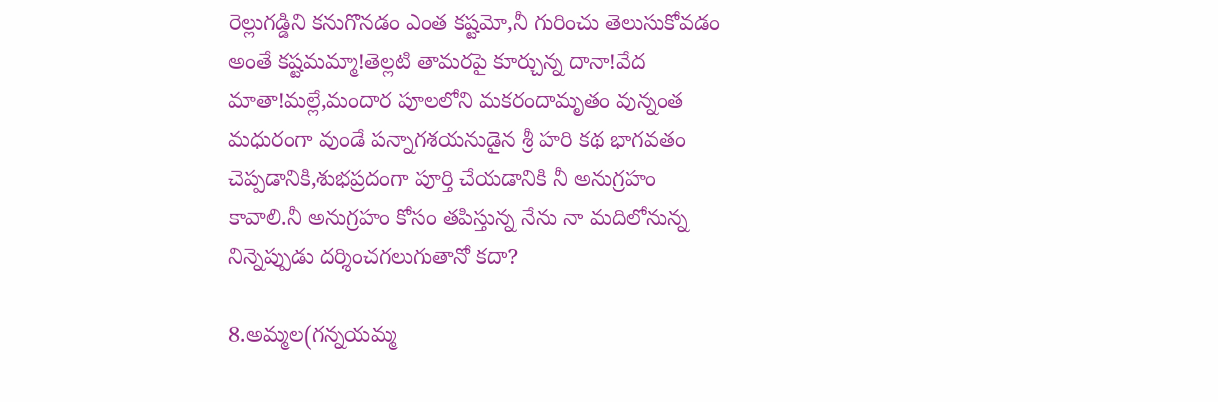రెల్లుగడ్డిని కనుగొనడం ఎంత కష్టమో,నీ గురించు తెలుసుకోవడం అంతే కష్టమమ్మా!తెల్లటి తామరపై కూర్చున్న దానా!వేద మాతా!మల్లే,మందార పూలలోని మకరందామృతం వున్నంత మధురంగా వుండే పన్నాగశయనుడైన శ్రీ హరి కథ భాగవతం చెప్పడానికి,శుభప్రదంగా పూర్తి చేయడానికి నీ అనుగ్రహం కావాలి.నీ అనుగ్రహం కోసం తపిస్తున్న నేను నా మదిలోనున్న నిన్నెప్పుడు దర్శించగలుగుతానో కదా?

8.అమ్మల(గన్నయమ్మ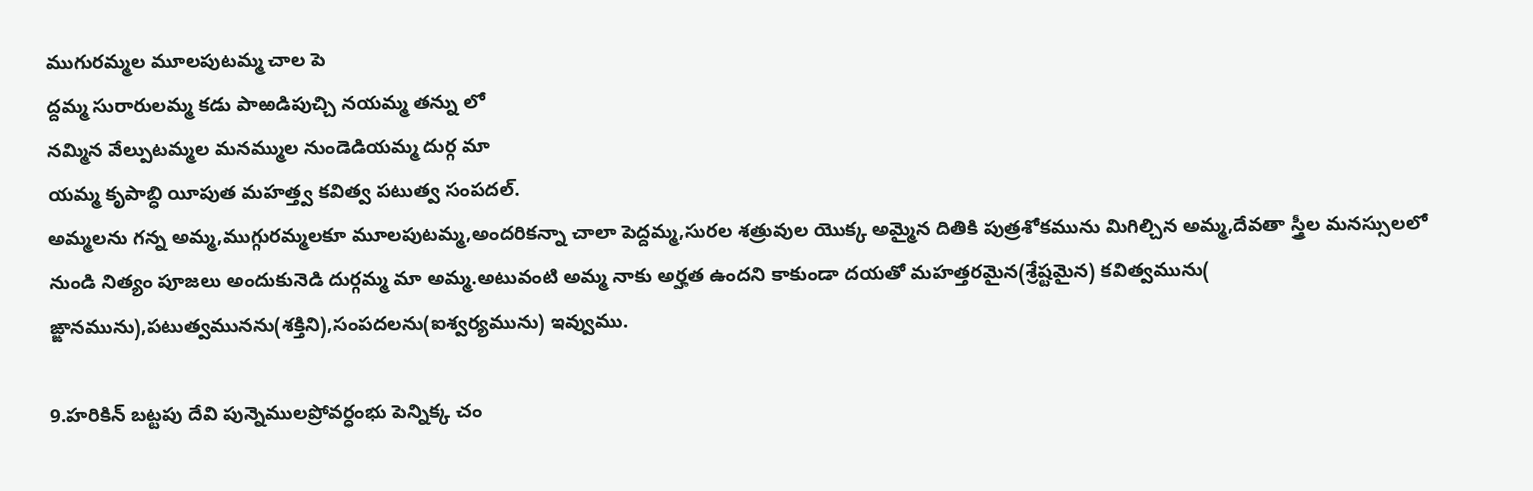ముగురమ్మల మూలపుటమ్మ చాల పె
ద్దమ్మ సురారులమ్మ కడు పాఱడిపుచ్చి నయమ్మ తన్ను లో
నమ్మిన వేల్పుటమ్మల మనమ్ముల నుండెడియమ్మ దుర్గ మా
యమ్మ కృపాబ్ధి యీపుత మహత్త్వ కవిత్వ పటుత్వ సంపదల్.
అమ్మలను గన్న అమ్మ,ముగ్గురమ్మలకూ మూలపుటమ్మ,అందరికన్నా చాలా పెద్దమ్మ,సురల శత్రువుల యొక్క అమ్మైన దితికి పుత్రశోకమును మిగిల్చిన అమ్మ,దేవతా స్త్రీల మనస్సులలో నుండి నిత్యం పూజలు అందుకునెడి దుర్గమ్మ మా అమ్మ.అటువంటి అమ్మ నాకు అర్హత ఉందని కాకుండా దయతో మహత్తరమైన(శ్రేష్టమైన) కవిత్వమును( ఙ్ఙానమును),పటుత్వమునను(శక్తిని),సంపదలను(ఐశ్వర్యమును) ఇవ్వుము.

9.హరికిన్ బట్టపు దేవి పున్నెములప్రోవర్ధంభు పెన్నిక్క చం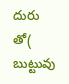దురు తో( బుట్టువు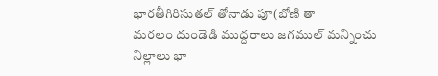భారతీగిరిసుతల్ తోనాడు పూ(బోణి తా
మరలం దుండెడి ముద్దరాలు జగముల్ మన్నించు నిల్లాలు భా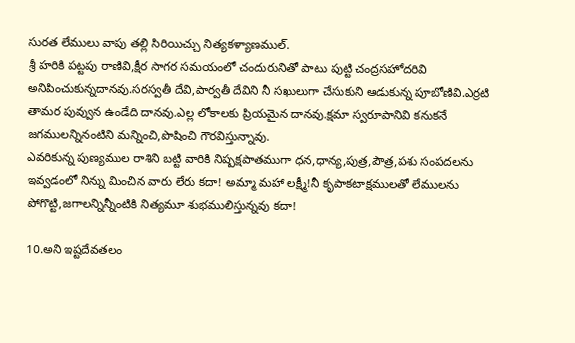సురత లేములు వాపు తల్లి సిరియిచ్చు నిత్యకళ్యాణముల్.
శ్రీ హరికి పట్టపు రాణివి,క్షీర సాగర సమయంలో చందురునితో పాటు పుట్టి చంద్రసహోదరివి అనిపించుకున్నదానవు.సరస్వతీ దేవి,పార్వతీ దేవిని నీ సఖులుగా చేసుకుని ఆడుకున్న పూబోణివి.ఎర్రటి తామర పువ్వున ఉండేది దానవు.ఎల్ల లోకాలకు ప్రియమైన దానవు.క్షమా స్వరూపానివి కనుకనే జగములన్నినంటిని మన్నించి,పొషించి గౌరవిస్తున్నావు.
ఎవరికున్న పుణ్యముల రాశిని బట్టి వారికి నిష్పక్షపాతముగా ధన,ధాన్య,పుత్ర,పౌత్ర,పశు సంపదలను ఇవ్వడంలో నిన్ను మించిన వారు లేరు కదా! అమ్మా మహా లక్ష్మీ!నీ కృపాకటాక్షములతో లేములను పోగొట్టి,జగాలన్నిన్నీంటికి నిత్యమూ శుభములిస్తున్నవు కదా!

10.అని ఇష్టదేవతలం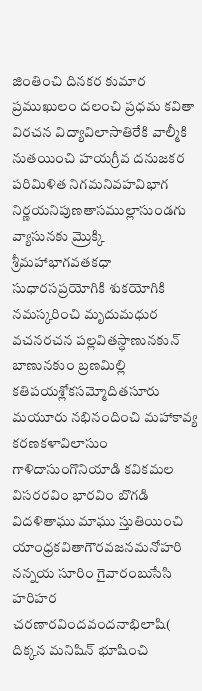జింతించి దినకర కుమార ప్రముఖులం దలంచి ప్రధమ కవితా విరచన విద్యావిలాసాతిరేకి వాల్మీకి నుతయించి హయగ్రీవ దనుజకర పరిమిళిత నిగమనివహవిభాగ నిర్ణయనిపుణతాసముల్లాసుండగు వ్యాసునకు మ్రొక్కి శ్రీమహాభాగవతకధా సుధారసప్రయోగికి శుకయోగికి నమస్కరించి మృదుమధుర వచనరచన పల్లవితస్ధాణునకున్ బాణునకుం బ్రణమిల్లి కతిపయశ్లోకసమ్మోదితసూరు మయూరు నభినందించి మహాకావ్య కరణకళావిలాసుం గాళిదాసుంగొనియాడి కవికమల విసరరవిం భారవిం బొగడి విదళితాఘు మాఘు స్తుతియించి యాంధ్రకవితాగౌరవజనమనోహరి నన్నయ సూరిం గైవారంబుసేసి హరిహర చరణారవిందవందనాభిలాషి( దిక్కన మనిషిన్ భూషించి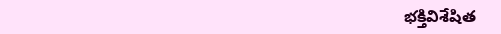భక్తివిశేషిత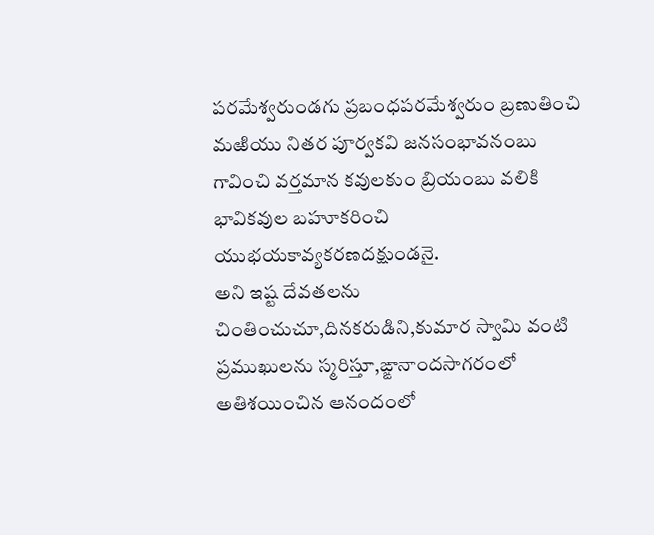పరమేశ్వరుండగు ప్రబంధపరమేశ్వరుం బ్రణుతించి మఱియు నితర పూర్వకవి జనసంభావనంబు గావించి వర్తమాన కవులకుం బ్రియంబు వలికి భావికవుల బహూకరించి యుభయకావ్యకరణదక్షుండనై.
అని ఇష్ట దేవతలను చింతించుచూ,దినకరుడిని,కుమార స్వామి వంటి ప్రముఖులను స్మరిస్తూ,ఙ్ఙానాందసాగరంలో అతిశయించిన ఆనందంలో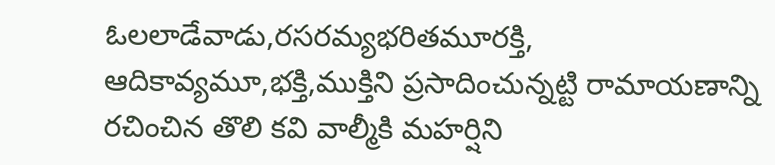ఓలలాడేవాడు,రసరమ్యభరితమూరక్తి,
ఆదికావ్యమూ,భక్తి,ముక్తిని ప్రసాదించున్నట్టి రామాయణాన్ని రచించిన తొలి కవి వాల్మీకి మహర్షిని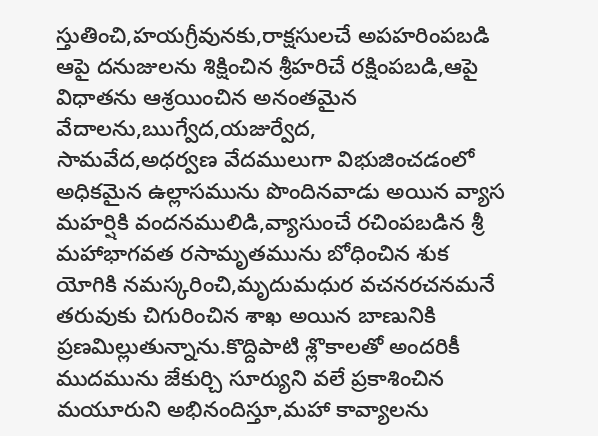స్తుతించి,హయగ్రీవునకు,రాక్షసులచే అపహరింపబడి ఆపై దనుజులను శిక్షించిన శ్రీహరిచే రక్షింపబడి,ఆపై విధాతను ఆశ్రయించిన అనంతమైన వేదాలను,ఋగ్వేద,యజుర్వేద,
సామవేద,అధర్వణ వేదములుగా విభుజించడంలో అధికమైన ఉల్లాసమును పొందినవాడు అయిన వ్యాస మహర్షికి వందనములిడి,వ్యాసుంచే రచింపబడిన శ్రీ మహాభాగవత రసామృతమును బోధించిన శుక యోగికి నమస్కరించి,మృదుమధుర వచనరచనమనే తరువుకు చిగురించిన శాఖ అయిన బాణునికి ప్రణమిల్లుతున్నాను.కొద్దిపాటి శ్లొకాలతో అందరికీ ముదమును జేకుర్చి సూర్యుని వలే ప్రకాశించిన మయూరుని అభినందిస్తూ,మహా కావ్యాలను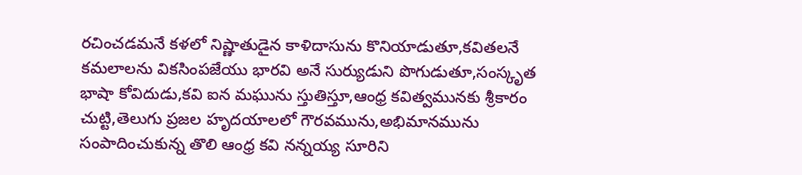రచించడమనే కళలో నిష్ణాతుడైన కాళిదాసును కొనియాడుతూ,కవితలనే కమలాలను వికసింపజేయు భారవి అనే సుర్యుడుని పొగుడుతూ,సంస్కృత భాషా కోవిదుడు,కవి ఐన మఘును స్తుతిస్తూ,ఆంధ్ర కవిత్వమునకు శ్రీకారం చుట్టి,తెలుగు ప్రజల హృదయాలలో గౌరవమును,అభిమానమును సంపాదించుకున్న తొలి ఆంధ్ర కవి నన్నయ్య సూరిని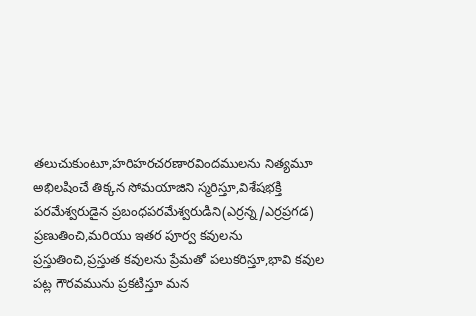తలుచుకుంటూ,హరిహరచరణారవిందములను నిత్యమూ అభిలషించే తిక్కన సోమయాజిని స్మరిస్తూ,విశేషభక్తి పరమేశ్వరుడైన ప్రబంధపరమేశ్వరుడిని(ఎర్రన్న/ఎర్రప్రగడ) ప్రణుతించి,మరియు ఇతర పూర్వ కవులను ప్రస్తుతించి,ప్రస్తుత కవులను ప్రేమతో పలుకరిస్తూ,భావి కవుల పట్ల గౌరవమును ప్రకటిస్తూ మన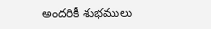అందరికీ శుభములు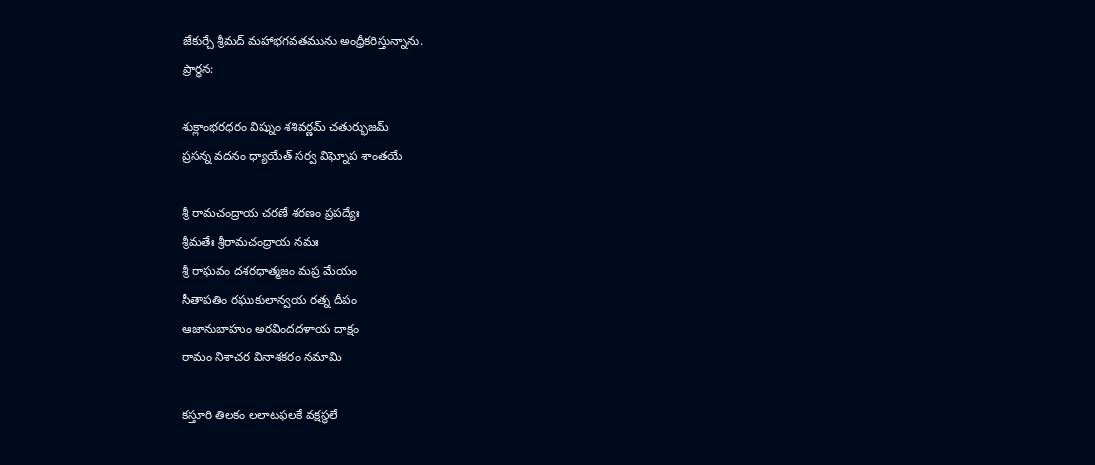జేకుర్చే శ్రీమద్ మహాభగవతమును అంధ్రీకరిస్తున్నాను.
ప్రార్ధన:

శుక్లాంభరధరం విష్నుం శశివర్ణమ్ చతుర్భుజమ్
ప్రసన్న వదనం ధ్యాయేత్ సర్వ విఘ్నోప శాంతయే

శ్రీ రామచంద్రాయ చరణే శరణం ప్రపద్యేః
శ్రీమతేః శ్రీరామచంద్రాయ నమః
శ్రీ రాఘవం దశరధాత్మజం మప్ర మేయం
సీతాపతిం రఘుకులాన్వయ రత్న దీపం
ఆజానుబాహుం అరవిందదళాయ దాక్షం
రామం నిశాచర వినాశకరం నమామి

కస్తూరి తిలకం లలాటఫలకే వక్షస్థలే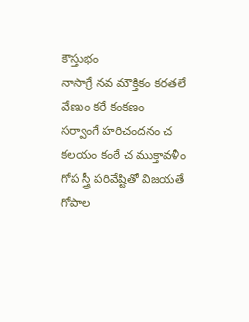కౌస్తుభం
నాసాగ్రే నవ మౌక్తికం కరతలే వేణుం కరే కంకణం
సర్వాంగే హరిచందనం చ కలయం కంఠే చ ముక్తావళీం
గోప స్త్రీ పరివేష్టితో విజయతే గోపాల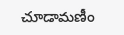చూడామణీం